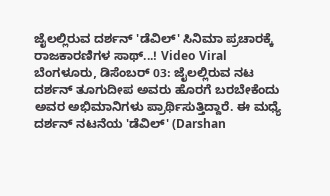ಜೈಲಲ್ಲಿರುವ ದರ್ಶನ್ 'ಡೆವಿಲ್' ಸಿನಿಮಾ ಪ್ರಚಾರಕ್ಕೆ ರಾಜಕಾರಣಿಗಳ ಸಾಥ್...! Video Viral
ಬೆಂಗಳೂರು, ಡಿಸೆಂಬರ್ 03: ಜೈಲಲ್ಲಿರುವ ನಟ ದರ್ಶನ್ ತೂಗುದೀಪ ಅವರು ಹೊರಗೆ ಬರಬೇಕೆಂದು ಅವರ ಅಭಿಮಾನಿಗಳು ಪ್ರಾರ್ಥಿಸುತ್ತಿದ್ದಾರೆ. ಈ ಮಧ್ಯೆ ದರ್ಶನ್ ನಟನೆಯ 'ಡೆವಿಲ್' (Darshan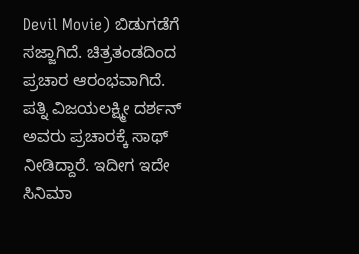Devil Movie) ಬಿಡುಗಡೆಗೆ ಸಜ್ಜಾಗಿದೆ. ಚಿತ್ರತಂಡದಿಂದ ಪ್ರಚಾರ ಆರಂಭವಾಗಿದೆ. ಪತ್ನಿ ವಿಜಯಲಕ್ಷ್ಮೀ ದರ್ಶನ್ ಅವರು ಪ್ರಚಾರಕ್ಕೆ ಸಾಥ್ ನೀಡಿದ್ದಾರೆ. ಇದೀಗ ಇದೇ ಸಿನಿಮಾ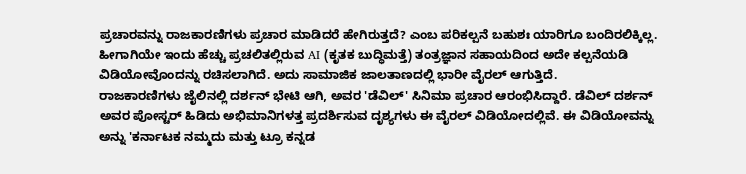ಪ್ರಚಾರವನ್ನು ರಾಜಕಾರಣಿಗಳು ಪ್ರಚಾರ ಮಾಡಿದರೆ ಹೇಗಿರುತ್ತದೆ? ಎಂಬ ಪರಿಕಲ್ಪನೆ ಬಹುಶಃ ಯಾರಿಗೂ ಬಂದಿರಲಿಕ್ಕಿಲ್ಲ. ಹೀಗಾಗಿಯೇ ಇಂದು ಹೆಚ್ಚು ಪ್ರಚಲಿತಲ್ಲಿರುವ AI (ಕೃತಕ ಬುದ್ಧಿಮತ್ತೆ) ತಂತ್ರಜ್ಞಾನ ಸಹಾಯದಿಂದ ಅದೇ ಕಲ್ಪನೆಯಡಿ ವಿಡಿಯೋವೊಂದನ್ನು ರಚಿಸಲಾಗಿದೆ. ಅದು ಸಾಮಾಜಿಕ ಜಾಲತಾಣದಲ್ಲಿ ಭಾರೀ ವೈರಲ್ ಆಗುತ್ತಿದೆ.
ರಾಜಕಾರಣಿಗಳು ಜೈಲಿನಲ್ಲಿ ದರ್ಶನ್ ಭೇಟಿ ಆಗಿ, ಅವರ 'ಡೆವಿಲ್' ಸಿನಿಮಾ ಪ್ರಚಾರ ಆರಂಭಿಸಿದ್ದಾರೆ. ಡೆವಿಲ್ ದರ್ಶನ್ ಅವರ ಪೋಸ್ಟರ್ ಹಿಡಿದು ಅಭಿಮಾನಿಗಳತ್ತ ಪ್ರದರ್ಶಿಸುವ ದೃಶ್ಯಗಳು ಈ ವೈರಲ್ ವಿಡಿಯೋದಲ್ಲಿವೆ. ಈ ವಿಡಿಯೋವನ್ನು ಅನ್ನು 'ಕರ್ನಾಟಕ ನಮ್ಮದು ಮತ್ತು ಟ್ರೂ ಕನ್ನಡ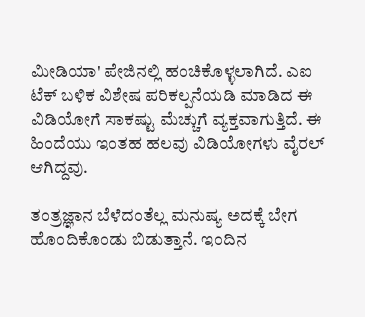ಮೀಡಿಯಾ' ಪೇಜಿನಲ್ಲಿ ಹಂಚಿಕೊಳ್ಳಲಾಗಿದೆ. ಎಐ ಟೆಕ್ ಬಳಿಕ ವಿಶೇಷ ಪರಿಕಲ್ಪನೆಯಡಿ ಮಾಡಿದ ಈ ವಿಡಿಯೋಗೆ ಸಾಕಷ್ಟು ಮೆಚ್ಚುಗೆ ವ್ಯಕ್ತವಾಗುತ್ತಿದೆ. ಈ ಹಿಂದೆಯು ಇಂತಹ ಹಲವು ವಿಡಿಯೋಗಳು ವೈರಲ್ ಆಗಿದ್ದವು.

ತಂತ್ರಜ್ಞಾನ ಬೆಳೆದಂತೆಲ್ಲ ಮನುಷ್ಯ ಅದಕ್ಕೆ ಬೇಗ ಹೊಂದಿಕೊಂಡು ಬಿಡುತ್ತಾನೆ. ಇಂದಿನ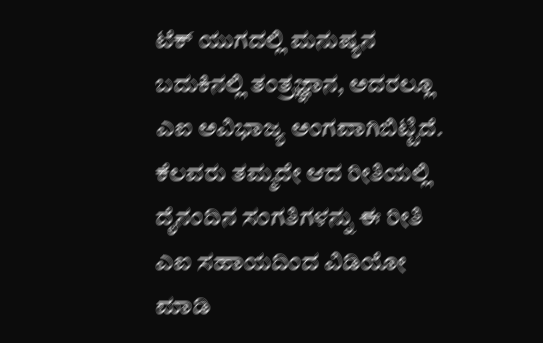ಟೆಕ್ ಯುಗದಲ್ಲಿ ಮನುಷ್ಯನ ಬದುಕಿನಲ್ಲಿ ತಂತ್ರಜ್ಞಾನ, ಅದರಲ್ಲೂ ಎಐ ಅವಿಭಾಜ್ಯ ಅಂಗವಾಗಿಬಿಟ್ಟಿದೆ. ಕೆಲವರು ತಮ್ಮದೇ ಆದ ರೀತಿಯಲ್ಲಿ ದೈನಂದಿನ ಸಂಗತಿಗಳನ್ನು ಈ ರೀತಿ ಎಐ ಸಹಾಯದಿಂದ ವಿಡಿಯೋ ಮಾಡಿ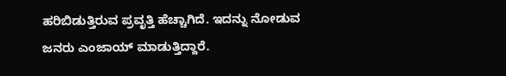ಹರಿಬಿಡುತ್ತಿರುವ ಪ್ರವೃತ್ತಿ ಹೆಚ್ಚಾಗಿದೆ. ಇದನ್ನು ನೋಡುವ ಜನರು ಎಂಜಾಯ್ ಮಾಡುತ್ತಿದ್ದಾರೆ.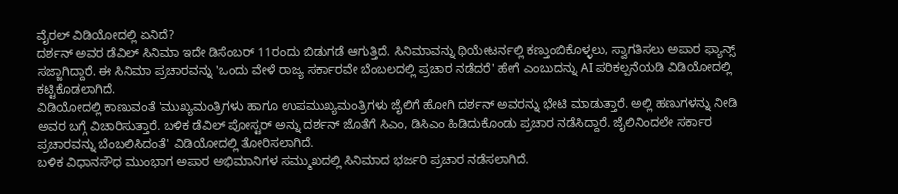ವೈರಲ್ ವಿಡಿಯೋದಲ್ಲಿ ಏನಿದೆ?
ದರ್ಶನ್ ಅವರ ಡೆವಿಲ್ ಸಿನಿಮಾ ಇದೇ ಡಿಸೆಂಬರ್ 11ರಂದು ಬಿಡುಗಡೆ ಆಗುತ್ತಿದೆ. ಸಿನಿಮಾವನ್ನು ಥಿಯೇಟರ್ನಲ್ಲಿ ಕಣ್ತುಂಬಿಕೊಳ್ಳಲು, ಸ್ವಾಗತಿಸಲು ಅಪಾರ ಫ್ಯಾನ್ಸ್ ಸಜ್ಜಾಗಿದ್ದಾರೆ. ಈ ಸಿನಿಮಾ ಪ್ರಚಾರವನ್ನು 'ಒಂದು ವೇಳೆ ರಾಜ್ಯ ಸರ್ಕಾರವೇ ಬೆಂಬಲದಲ್ಲಿ ಪ್ರಚಾರ ನಡೆದರೆ' ಹೇಗೆ ಎಂಬುದನ್ನು AI ಪರಿಕಲ್ಪನೆಯಡಿ ವಿಡಿಯೋದಲ್ಲಿ ಕಟ್ಟಿಕೊಡಲಾಗಿದೆ.
ವಿಡಿಯೋದಲ್ಲಿ ಕಾಣುವಂತೆ 'ಮುಖ್ಯಮಂತ್ರಿಗಳು ಹಾಗೂ ಉಪಮುಖ್ಯಮಂತ್ರಿಗಳು ಜೈಲಿಗೆ ಹೋಗಿ ದರ್ಶನ್ ಅವರನ್ನು ಭೇಟಿ ಮಾಡುತ್ತಾರೆ. ಅಲ್ಲಿ ಹಣುಗಳನ್ನು ನೀಡಿ ಅವರ ಬಗ್ಗೆ ವಿಚಾರಿಸುತ್ತಾರೆ. ಬಳಿಕ ಡೆವಿಲ್ ಪೋಸ್ಟರ್ ಅನ್ನು ದರ್ಶನ್ ಜೊತೆಗೆ ಸಿಎಂ, ಡಿಸಿಎಂ ಹಿಡಿದುಕೊಂಡು ಪ್ರಚಾರ ನಡೆಸಿದ್ದಾರೆ. ಜೈಲಿನಿಂದಲೇ ಸರ್ಕಾರ ಪ್ರಚಾರವನ್ನು ಬೆಂಬಲಿಸಿದಂತೆ' ವಿಡಿಯೋದಲ್ಲಿ ತೋರಿಸಲಾಗಿದೆ.
ಬಳಿಕ ವಿಧಾನಸೌಧ ಮುಂಭಾಗ ಅಪಾರ ಅಭಿಮಾನಿಗಳ ಸಮ್ಮುಖದಲ್ಲಿ ಸಿನಿಮಾದ ಭರ್ಜರಿ ಪ್ರಚಾರ ನಡೆಸಲಾಗಿದೆ.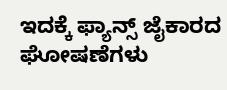ಇದಕ್ಕೆ ಫ್ಯಾನ್ಸ್ ಜೈಕಾರದ ಘೋಷಣೆಗಳು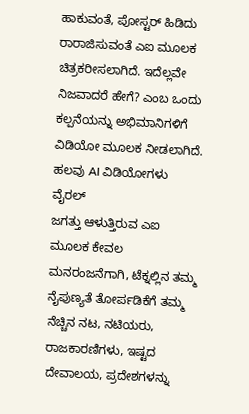ಹಾಕುವಂತೆ, ಪೋಸ್ಟರ್ ಹಿಡಿದು ರಾರಾಜಿಸುವಂತೆ ಎಐ ಮೂಲಕ ಚಿತ್ರಕರೀಸಲಾಗಿದೆ. ಇದೆಲ್ಲವೇ ನಿಜವಾದರೆ ಹೇಗೆ? ಎಂಬ ಒಂದು ಕಲ್ಪನೆಯನ್ನು ಅಭಿಮಾನಿಗಳಿಗೆ ವಿಡಿಯೋ ಮೂಲಕ ನೀಡಲಾಗಿದೆ.
ಹಲವು AI ವಿಡಿಯೋಗಳು ವೈರಲ್
ಜಗತ್ತು ಆಳುತ್ತಿರುವ ಎಐ ಮೂಲಕ ಕೇವಲ ಮನರಂಜನೆಗಾಗಿ, ಟೆಕ್ನಲ್ಲಿನ ತಮ್ಮ ನೈಪುಣ್ಯತೆ ತೋರ್ಪಡಿಕೆಗೆ ತಮ್ಮ ನೆಚ್ಚಿನ ನಟ, ನಟಿಯರು, ರಾಜಕಾರಣಿಗಳು, ಇಷ್ಟದ ದೇವಾಲಯ, ಪ್ರದೇಶಗಳನ್ನು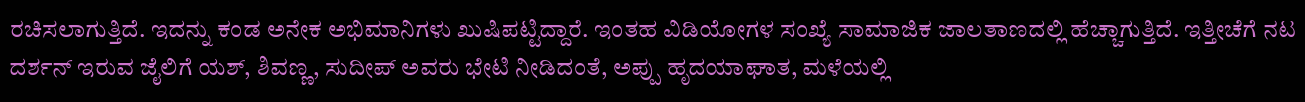ರಚಿಸಲಾಗುತ್ತಿದೆ. ಇದನ್ನು ಕಂಡ ಅನೇಕ ಅಭಿಮಾನಿಗಳು ಖುಷಿಪಟ್ಟಿದ್ದಾರೆ. ಇಂತಹ ವಿಡಿಯೋಗಳ ಸಂಖ್ಯೆ ಸಾಮಾಜಿಕ ಜಾಲತಾಣದಲ್ಲಿ ಹೆಚ್ಚಾಗುತ್ತಿದೆ. ಇತ್ತೀಚೆಗೆ ನಟ ದರ್ಶನ್ ಇರುವ ಜೈಲಿಗೆ ಯಶ್, ಶಿವಣ್ಣ, ಸುದೀಪ್ ಅವರು ಭೇಟಿ ನೀಡಿದಂತೆ, ಅಪ್ಪು ಹೃದಯಾಘಾತ, ಮಳೆಯಲ್ಲಿ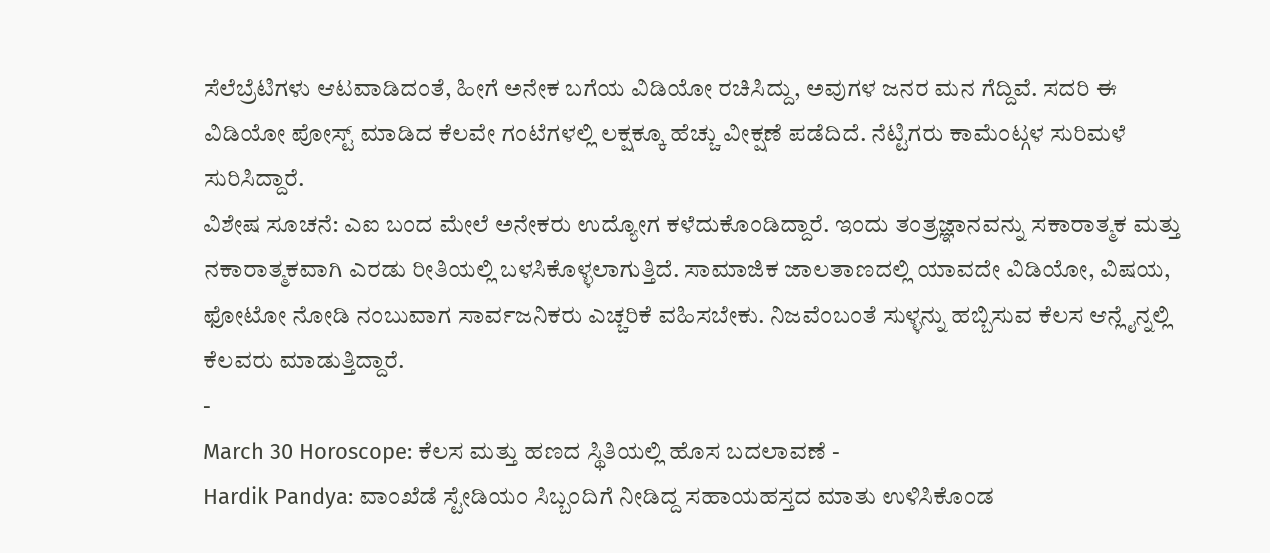ಸೆಲೆಬ್ರೆಟಿಗಳು ಆಟವಾಡಿದಂತೆ, ಹೀಗೆ ಅನೇಕ ಬಗೆಯ ವಿಡಿಯೋ ರಚಿಸಿದ್ದು, ಅವುಗಳ ಜನರ ಮನ ಗೆದ್ದಿವೆ. ಸದರಿ ಈ ವಿಡಿಯೋ ಪೋಸ್ಟ್ ಮಾಡಿದ ಕೆಲವೇ ಗಂಟೆಗಳಲ್ಲಿ ಲಕ್ಷಕ್ಕೂ ಹೆಚ್ಚು ವೀಕ್ಷಣೆ ಪಡೆದಿದೆ. ನೆಟ್ಟಿಗರು ಕಾಮೆಂಟ್ಗಳ ಸುರಿಮಳೆ ಸುರಿಸಿದ್ದಾರೆ.
ವಿಶೇಷ ಸೂಚನೆ: ಎಐ ಬಂದ ಮೇಲೆ ಅನೇಕರು ಉದ್ಯೋಗ ಕಳೆದುಕೊಂಡಿದ್ದಾರೆ. ಇಂದು ತಂತ್ರಜ್ಞಾನವನ್ನು ಸಕಾರಾತ್ಮಕ ಮತ್ತು ನಕಾರಾತ್ಮಕವಾಗಿ ಎರಡು ರೀತಿಯಲ್ಲಿ ಬಳಸಿಕೊಳ್ಳಲಾಗುತ್ತಿದೆ. ಸಾಮಾಜಿಕ ಜಾಲತಾಣದಲ್ಲಿ ಯಾವದೇ ವಿಡಿಯೋ, ವಿಷಯ, ಫೋಟೋ ನೋಡಿ ನಂಬುವಾಗ ಸಾರ್ವಜನಿಕರು ಎಚ್ಚರಿಕೆ ವಹಿಸಬೇಕು. ನಿಜವೆಂಬಂತೆ ಸುಳ್ಳನ್ನು ಹಬ್ಬಿಸುವ ಕೆಲಸ ಆನ್ಲೈನ್ನಲ್ಲಿ ಕೆಲವರು ಮಾಡುತ್ತಿದ್ದಾರೆ.
-
March 30 Horoscope: ಕೆಲಸ ಮತ್ತು ಹಣದ ಸ್ಥಿತಿಯಲ್ಲಿ ಹೊಸ ಬದಲಾವಣೆ -
Hardik Pandya: ವಾಂಖೆಡೆ ಸ್ಟೇಡಿಯಂ ಸಿಬ್ಬಂದಿಗೆ ನೀಡಿದ್ದ ಸಹಾಯಹಸ್ತದ ಮಾತು ಉಳಿಸಿಕೊಂಡ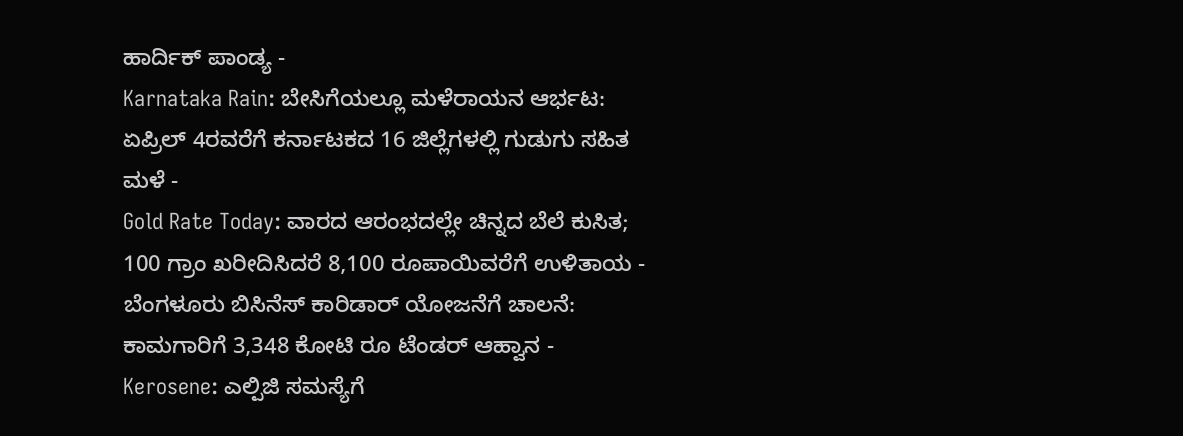ಹಾರ್ದಿಕ್ ಪಾಂಡ್ಯ -
Karnataka Rain: ಬೇಸಿಗೆಯಲ್ಲೂ ಮಳೆರಾಯನ ಆರ್ಭಟ: ಏಪ್ರಿಲ್ 4ರವರೆಗೆ ಕರ್ನಾಟಕದ 16 ಜಿಲ್ಲೆಗಳಲ್ಲಿ ಗುಡುಗು ಸಹಿತ ಮಳೆ -
Gold Rate Today: ವಾರದ ಆರಂಭದಲ್ಲೇ ಚಿನ್ನದ ಬೆಲೆ ಕುಸಿತ; 100 ಗ್ರಾಂ ಖರೀದಿಸಿದರೆ 8,100 ರೂಪಾಯಿವರೆಗೆ ಉಳಿತಾಯ -
ಬೆಂಗಳೂರು ಬಿಸಿನೆಸ್ ಕಾರಿಡಾರ್ ಯೋಜನೆಗೆ ಚಾಲನೆ: ಕಾಮಗಾರಿಗೆ 3,348 ಕೋಟಿ ರೂ ಟೆಂಡರ್ ಆಹ್ವಾನ -
Kerosene: ಎಲ್ಪಿಜಿ ಸಮಸ್ಯೆಗೆ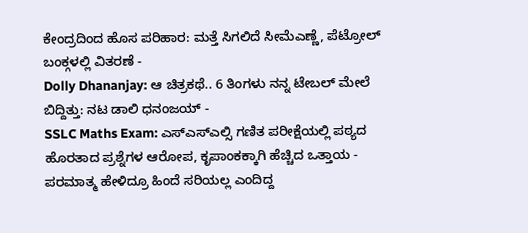ಕೇಂದ್ರದಿಂದ ಹೊಸ ಪರಿಹಾರ: ಮತ್ತೆ ಸಿಗಲಿದೆ ಸೀಮೆಎಣ್ಣೆ, ಪೆಟ್ರೋಲ್ ಬಂಕ್ಗಳಲ್ಲಿ ವಿತರಣೆ -
Dolly Dhananjay: ಆ ಚಿತ್ರಕಥೆ.. 6 ತಿಂಗಳು ನನ್ನ ಟೇಬಲ್ ಮೇಲೆ ಬಿದ್ದಿತ್ತು: ನಟ ಡಾಲಿ ಧನಂಜಯ್ -
SSLC Maths Exam: ಎಸ್ಎಸ್ಎಲ್ಸಿ ಗಣಿತ ಪರೀಕ್ಷೆಯಲ್ಲಿ ಪಠ್ಯದ ಹೊರತಾದ ಪ್ರಶ್ನೆಗಳ ಆರೋಪ, ಕೃಪಾಂಕಕ್ಕಾಗಿ ಹೆಚ್ಚಿದ ಒತ್ತಾಯ -
ಪರಮಾತ್ಮ ಹೇಳಿದ್ರೂ ಹಿಂದೆ ಸರಿಯಲ್ಲ ಎಂದಿದ್ದ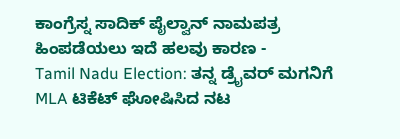ಕಾಂಗ್ರೆಸ್ನ ಸಾದಿಕ್ ಪೈಲ್ವಾನ್ ನಾಮಪತ್ರ ಹಿಂಪಡೆಯಲು ಇದೆ ಹಲವು ಕಾರಣ -
Tamil Nadu Election: ತನ್ನ ಡ್ರೈವರ್ ಮಗನಿಗೆ MLA ಟಿಕೆಟ್ ಘೋಷಿಸಿದ ನಟ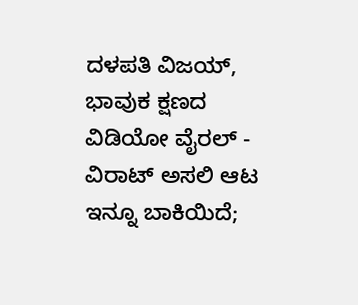ದಳಪತಿ ವಿಜಯ್, ಭಾವುಕ ಕ್ಷಣದ ವಿಡಿಯೋ ವೈರಲ್ -
ವಿರಾಟ್ ಅಸಲಿ ಆಟ ಇನ್ನೂ ಬಾಕಿಯಿದೆ;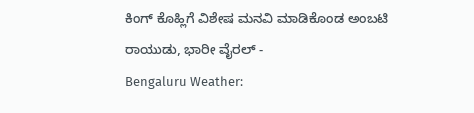ಕಿಂಗ್ ಕೊಹ್ಲಿಗೆ ವಿಶೇಷ ಮನವಿ ಮಾಡಿಕೊಂಡ ಅಂಬಟಿ ರಾಯುಡು, ಭಾರೀ ವೈರಲ್ -
Bengaluru Weather: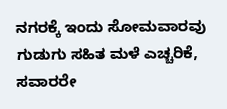ನಗರಕ್ಕೆ ಇಂದು ಸೋಮವಾರವು ಗುಡುಗು ಸಹಿತ ಮಳೆ ಎಚ್ಚರಿಕೆ, ಸವಾರರೇ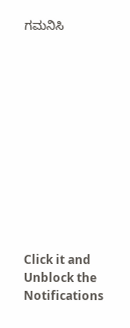ಗಮನಿಸಿ












Click it and Unblock the Notifications